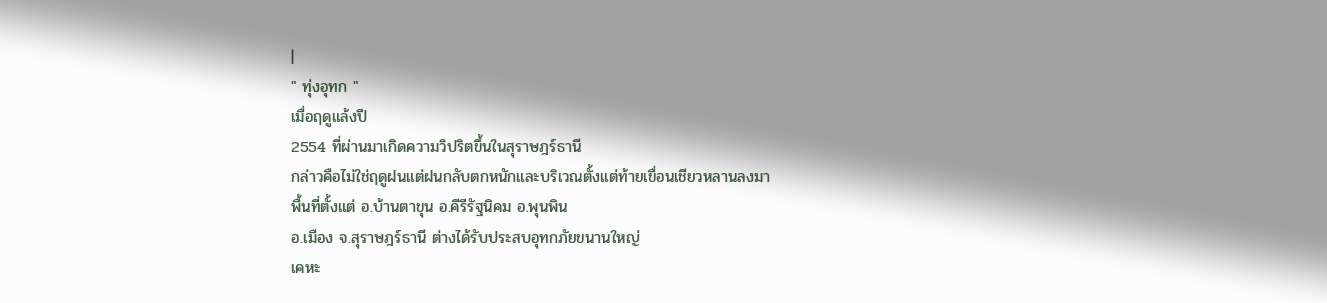|
" ทุ่งอุทก "
เมื่อฤดูแล้งปี
2554 ที่ผ่านมาเกิดความวิปริตขึ้นในสุราษฎร์ธานี
กล่าวคือไม่ใช่ฤดูฝนแต่ฝนกลับตกหนักและบริเวณตั้งแต่ท้ายเขื่อนเชียวหลานลงมา
พื้นที่ตั้งแต่ อ.บ้านตาขุน อ.คีรีรัฐนิคม อ.พุนพิน
อ.เมือง จ.สุราษฎร์ธานี ต่างได้รับประสบอุทกภัยขนานใหญ่
เคหะ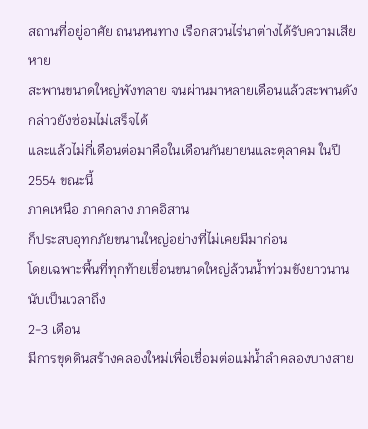สถานที่อยู่อาศัย ถนนหนทาง เรือกสวนไร่นาต่างได้รับความเสียหาย
สะพานขนาดใหญ่พังทลาย จนผ่านมาหลายเดือนแล้วสะพานดังกล่าวยังซ่อมไม่เสร็จได้
และแล้วไม่กี่เดือนต่อมาคือในเดือนกันยายนและตุลาคม ในปี 2554 ขณะนี้
ภาคเหนือ ภาคกลาง ภาคอิสาน
ก็ประสบอุทกภัยขนานใหญ่อย่างที่ไม่เคยมีมาก่อน
โดยเฉพาะพื้นที่ทุกท้ายเขื่อนขนาดใหญ่ล้วนน้ำท่วมขังยาวนานนับเป็นเวลาถึง
2-3 เดือน
มีการขุดดินสร้างคลองใหม่เพื่อเชื่อมต่อแม่น้ำลำคลองบางสาย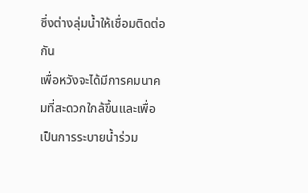ซึ่งต่างลุ่มน้ำให้เชื่อมติดต่อกัน
เพื่อหวังจะได้มีการคมนาคมที่สะดวกใกล้ขึ้นและเพื่อเป็นการระบายน้ำร่วม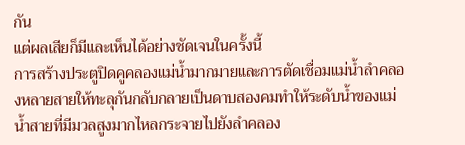กัน
แต่ผลเสียก็มีและเห็นได้อย่างชัดเจนในครั้งนี้
การสร้างประตูปิดคูคลองแม่น้ำมากมายและการตัดเชื่อมแม่น้ำลำคลองหลายสายให้ทะลุกันกลับกลายเป็นดาบสองคมทำให้ระดับน้ำของแม่น้ำสายที่มีมวลสูงมากไหลกระจายไปยังลำคลอง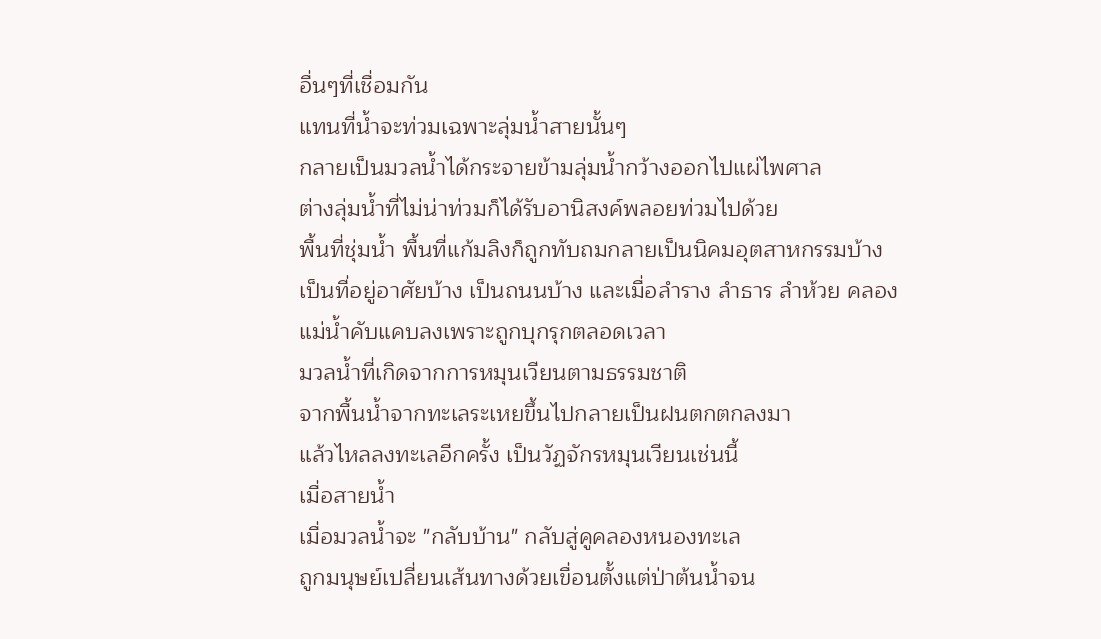อื่นๆที่เชื่อมกัน
แทนที่น้ำจะท่วมเฉพาะลุ่มน้ำสายนั้นๆ
กลายเป็นมวลน้ำได้กระจายข้ามลุ่มน้ำกว้างออกไปแผ่ไพศาล
ต่างลุ่มน้ำที่ไม่น่าท่วมก็ได้รับอานิสงค์พลอยท่วมไปด้วย
พื้นที่ชุ่มน้ำ พื้นที่แก้มลิงก็ถูกทับถมกลายเป็นนิคมอุตสาหกรรมบ้าง
เป็นที่อยู่อาศัยบ้าง เป็นถนนบ้าง และเมื่อลำราง ลำธาร ลำห้วย คลอง
แม่น้ำคับแคบลงเพราะถูกบุกรุกตลอดเวลา
มวลน้ำที่เกิดจากการหมุนเวียนตามธรรมชาติ
จากพื้นน้ำจากทะเลระเหยขึ้นไปกลายเป็นฝนตกตกลงมา
แล้วไหลลงทะเลอีกครั้ง เป็นวัฏจักรหมุนเวียนเช่นนี้
เมื่อสายน้ำ
เมื่อมวลน้ำจะ "กลับบ้าน" กลับสู่คูคลองหนองทะเล
ถูกมนุษย์เปลี่ยนเส้นทางด้วยเขื่อนตั้งแต่ป่าต้นน้ำจน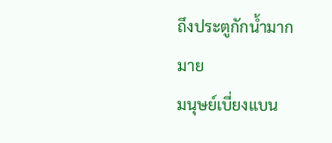ถึงประตูกักน้ำมากมาย
มนุษย์เบี่ยงแบน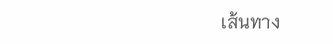เส้นทาง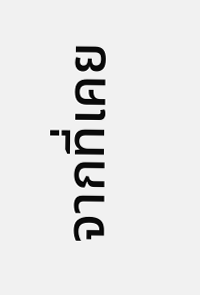จากที่เคย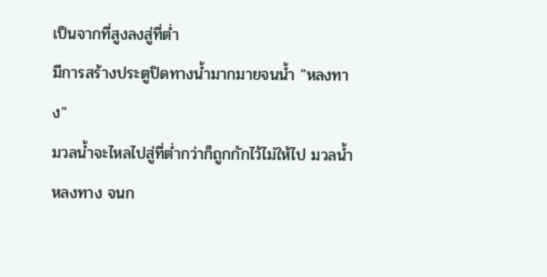เป็นจากที่สูงลงสู่ที่ต่ำ
มีการสร้างประตูปิดทางน้ำมากมายจนน้ำ "หลงทาง"
มวลน้ำจะไหลไปสู่ที่ต่ำกว่าก็ถูกกักไว้ไม่ให้ไป มวลน้ำหลงทาง จนก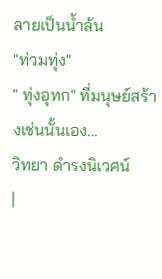ลายเป็นน้ำล้น
"ท่วมทุ่ง"
" ทุ่งอุทก" ที่มนุษย์สร้างเช่นนั้นเอง...
วิทยา ดำรงนิเวศน์
|